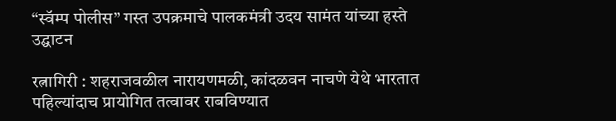“स्वॅम्प पोलीस” गस्त उपक्रमाचे पालकमंत्री उदय सामंत यांच्या हस्ते उद्घाटन

रत्नागिरी : शहराजवळील नारायणमळी, कांदळवन नाचणे येथे भारतात पहिल्यांदाच प्रायोगित तत्वावर राबविण्यात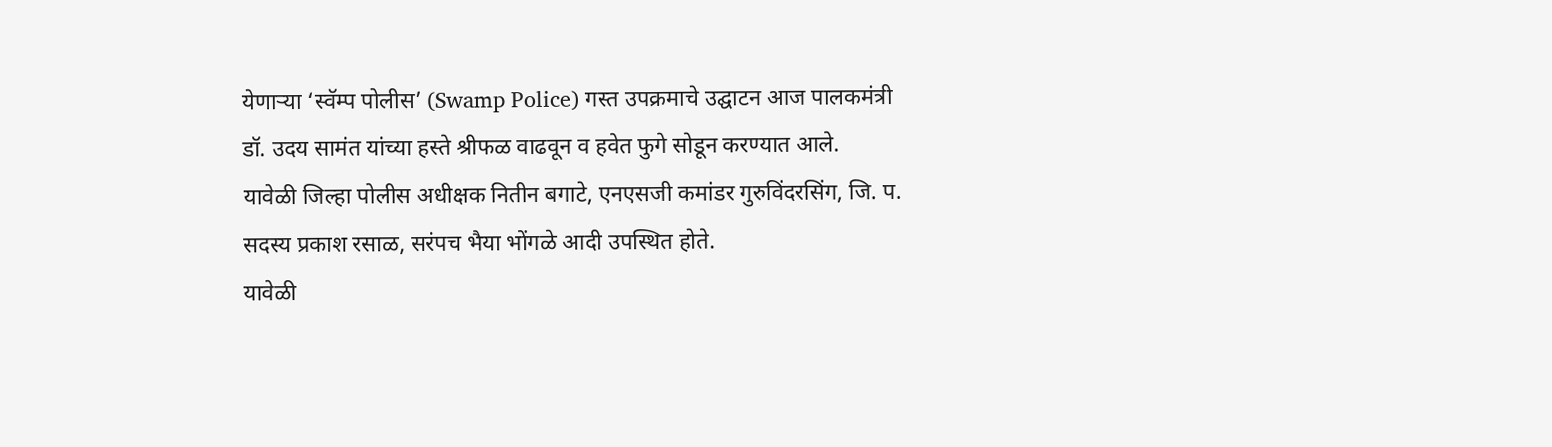येणाऱ्या ‘स्वॅम्प पोलीस’ (Swamp Police) गस्त उपक्रमाचे उद्घाटन आज पालकमंत्री डॉ. उदय सामंत यांच्या हस्ते श्रीफळ वाढवून व हवेत फुगे सोडून करण्यात आले.
यावेळी जिल्हा पोलीस अधीक्षक नितीन बगाटे, एनएसजी कमांडर गुरुविंदरसिंग, जि. प. सदस्य प्रकाश रसाळ, सरंपच भैया भोंगळे आदी उपस्थित होते.
यावेळी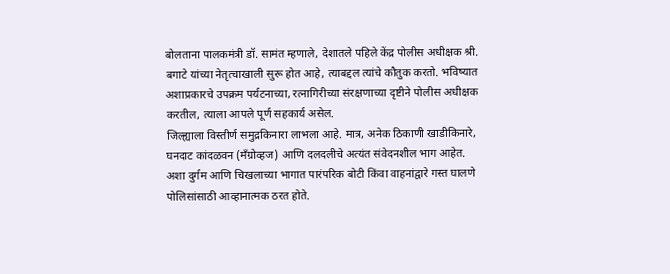बोलताना पालकमंत्री डॉ. सामंत म्हणाले, देशातले पहिले केंद्र पोलीस अधीक्षक श्री. बगाटे यांच्या नेतृत्चाखाली सुरू होत आहे, त्याबद्दल त्यांचे कौतुक करतो. भविष्यात अशाप्रकारचे उपक्रम पर्यटनाच्या, रत्नागिरीच्या संरक्षणाच्या दृष्टीने पोलीस अधीक्षक करतील, त्याला आपले पूर्ण सहकार्य असेल.
जिल्ह्याला विस्तीर्ण समुद्रकिनारा लाभला आहे. मात्र, अनेक ठिकाणी खाडीकिनारे, घनदाट कांदळवन (मँग्रोव्हज) आणि दलदलीचे अत्यंत संवेदनशील भाग आहेत. अशा दुर्गम आणि चिखलाच्या भागात पारंपरिक बोटी किंवा वाहनांद्वारे गस्त घालणे पोलिसांसाठी आव्हानात्मक ठरत होते.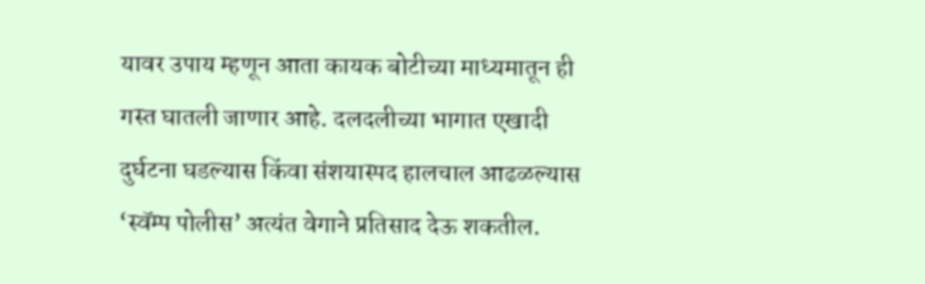यावर उपाय म्हणून आता कायक बोटीच्या माध्यमातून ही गस्त घातली जाणार आहे. दलदलीच्या भागात एखादी दुर्घटना घडल्यास किंवा संशयास्पद हालचाल आढळल्यास ‘स्वॅम्प पोलीस’ अत्यंत वेगाने प्रतिसाद देऊ शकतील.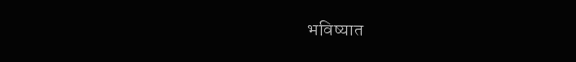भविष्यात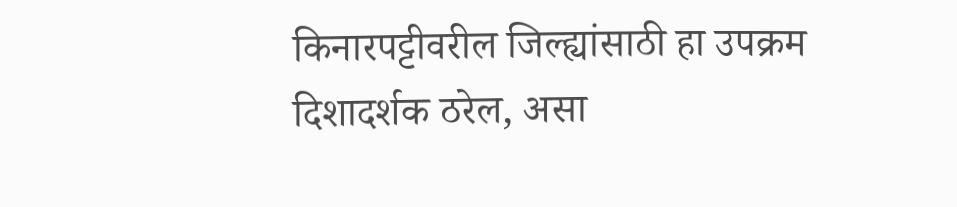किनारपट्टीवरील जिल्ह्यांसाठी हा उपक्रम दिशादर्शक ठरेल, असा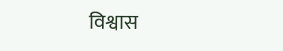विश्वास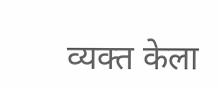व्यक्त केला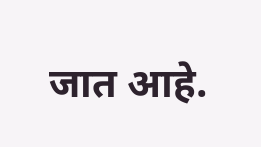जात आहे.